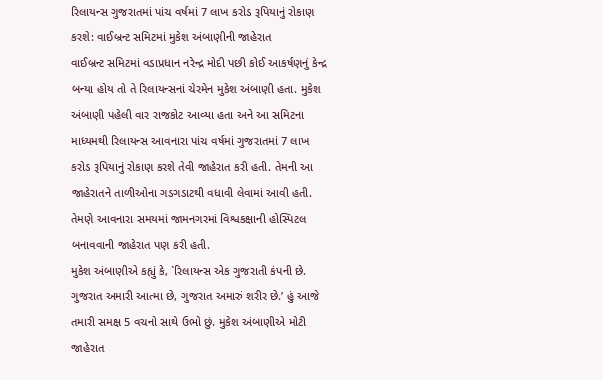રિલાયન્સ ગુજરાતમાં પાંચ વર્ષમાં 7 લાખ કરોડ રૂપિયાનું રોકાણ કરશે: વાઈબ્રન્ટ સમિટમાં મુકેશ અંબાણીની જાહેરાત
વાઈબ્રન્ટ સમિટમાં વડાપ્રધાન નરેન્દ્ર મોદી પછી કોઈ આકર્ષણનું કેન્દ્ર બન્યા હોય તો તે રિલાયન્સનાં ચેરમેન મુકેશ અંબાણી હતા. મુકેશ અંબાણી પહેલી વાર રાજકોટ આવ્યા હતા અને આ સમિટના માધ્યમથી રિલાયન્સ આવનારા પાંચ વર્ષમાં ગુજરાતમાં 7 લાખ કરોડ રૂપિયાનું રોકાણ કરશે તેવી જાહેરાત કરી હતી. તેમની આ જાહેરાતને તાળીઓના ગડગડાટથી વધાવી લેવામાં આવી હતી. તેમણે આવનારા સમયમાં જામનગરમાં વિશ્વકક્ષાની હોસ્પિટલ બનાવવાની જાહેરાત પણ કરી હતી.
મુકેશ અંબાણીએ કહ્યું કે, `રિલાયન્સ એક ગુજરાતી કંપની છે. ગુજરાત અમારી આત્મા છે, ગુજરાત અમારું શરીર છે.’ હું આજે તમારી સમક્ષ 5 વચનો સાથે ઉભો છું. મુકેશ અંબાણીએ મોટી જાહેરાત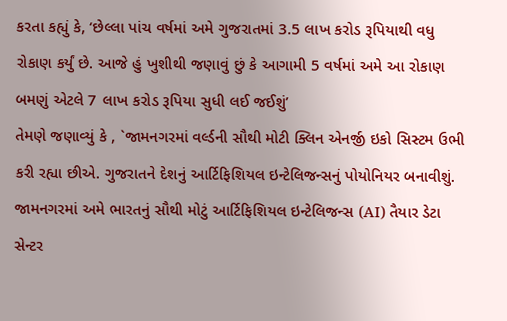કરતા કહ્યું કે, ‘છેલ્લા પાંચ વર્ષમાં અમે ગુજરાતમાં 3.5 લાખ કરોડ રૂપિયાથી વધુ રોકાણ કર્યું છે. આજે હું ખુશીથી જણાવું છું કે આગામી 5 વર્ષમાં અમે આ રોકાણ બમણું એટલે 7 લાખ કરોડ રૂપિયા સુધી લઈ જઈશું’
તેમણે જણાવ્યું કે , `જામનગરમાં વર્લ્ડની સૌથી મોટી ક્લિન એનર્જી ઇકો સિસ્ટમ ઉભી કરી રહ્યા છીએ. ગુજરાતને દેશનું આર્ટિફિશિયલ ઇન્ટેલિજન્સનું પોયોનિયર બનાવીશું. જામનગરમાં અમે ભારતનું સૌથી મોટું આર્ટિફિશિયલ ઇન્ટેલિજન્સ (AI) તૈયાર ડેટા સેન્ટર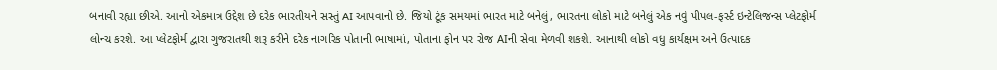બનાવી રહ્યા છીએ. આનો એકમાત્ર ઉદ્દેશ છે દરેક ભારતીયને સસ્તું AI આપવાનો છે. જિયો ટૂંક સમયમાં ભારત માટે બનેલું, ભારતના લોકો માટે બનેલું એક નવું પીપલ-ફર્સ્ટ ઇન્ટેલિજન્સ પ્લેટફોર્મ લોન્ચ કરશે. આ પ્લેટફોર્મ દ્વારા ગુજરાતથી શરૂ કરીને દરેક નાગરિક પોતાની ભાષામાં, પોતાના ફોન પર રોજ AIની સેવા મેળવી શકશે. આનાથી લોકો વધુ કાર્યક્ષમ અને ઉત્પાદક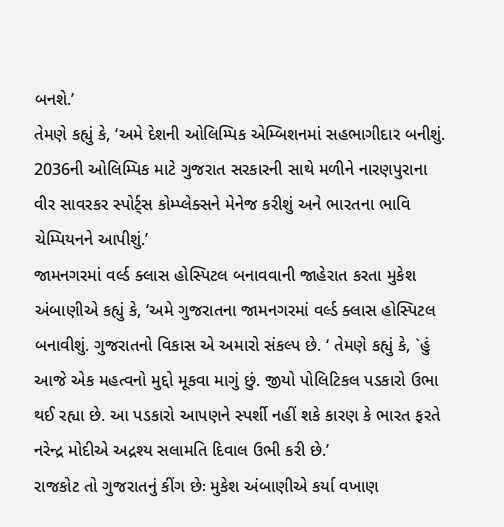બનશે.’
તેમણે કહ્યું કે, ‘અમે દેશની ઓલિમ્પિક એમ્બિશનમાં સહભાગીદાર બનીશું. 2036ની ઓલિમ્પિક માટે ગુજરાત સરકારની સાથે મળીને નારણપુરાના વીર સાવરકર સ્પોર્ટ્સ કોમ્પ્લેક્સને મેનેજ કરીશું અને ભારતના ભાવિ ચેમ્પિયનને આપીશું.’
જામનગરમાં વર્લ્ડ ક્લાસ હોસ્પિટલ બનાવવાની જાહેરાત કરતા મુકેશ અંબાણીએ કહ્યું કે, ‘અમે ગુજરાતના જામનગરમાં વર્લ્ડ ક્લાસ હોસ્પિટલ બનાવીશું. ગુજરાતનો વિકાસ એ અમારો સંકલ્પ છે. ‘ તેમણે કહ્યું કે, `હું આજે એક મહત્વનો મુદ્દો મૂકવા માગું છું. જીયો પોલિટિકલ પડકારો ઉભા થઈ રહ્યા છે. આ પડકારો આપણને સ્પર્શી નહીં શકે કારણ કે ભારત ફરતે નરેન્દ્ર મોદીએ અદ્રશ્ય સલામતિ દિવાલ ઉભી કરી છે.’
રાજકોટ તો ગુજરાતનું કીંગ છેઃ મુકેશ અંબાણીએ કર્યા વખાણ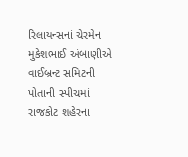રિલાયન્સનાં ચેરમેન મુકેશભાઈ અંબાણીએ વાઈબ્રન્ટ સમિટની પોતાની સ્પીચમાં રાજકોટ શહેરના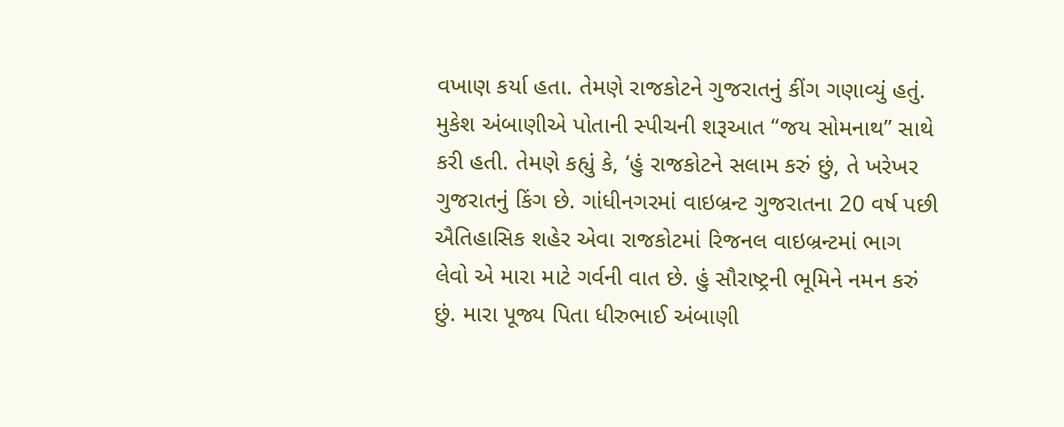વખાણ કર્યા હતા. તેમણે રાજકોટને ગુજરાતનું કીંગ ગણાવ્યું હતું. મુકેશ અંબાણીએ પોતાની સ્પીચની શરૂઆત “જય સોમનાથ” સાથે કરી હતી. તેમણે કહ્યું કે, ‘હું રાજકોટને સલામ કરું છું, તે ખરેખર ગુજરાતનું કિંગ છે. ગાંધીનગરમાં વાઇબ્રન્ટ ગુજરાતના 20 વર્ષ પછી ઐતિહાસિક શહેર એવા રાજકોટમાં રિજનલ વાઇબ્રન્ટમાં ભાગ લેવો એ મારા માટે ગર્વની વાત છે. હું સૌરાષ્ટ્રની ભૂમિને નમન કરું છું. મારા પૂજ્ય પિતા ધીરુભાઈ અંબાણી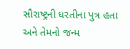સૌરાષ્ટ્રની ધરતીના પુત્ર હતા અને તેમનો જન્મ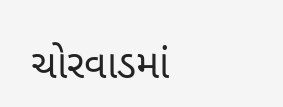ચોરવાડમાં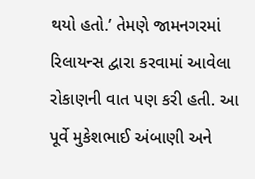થયો હતો.’ તેમણે જામનગરમાં રિલાયન્સ દ્વારા કરવામાં આવેલા રોકાણની વાત પણ કરી હતી. આ પૂર્વે મુકેશભાઈ અંબાણી અને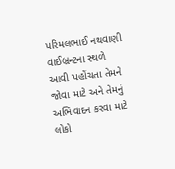પરિમલભાઈ નથવાણી વાઈબ્રન્ટના સ્થળે આવી પહોંચતા તેમને જોવા માટે અને તેમનું અભિવાદન કરવા માટે લોકો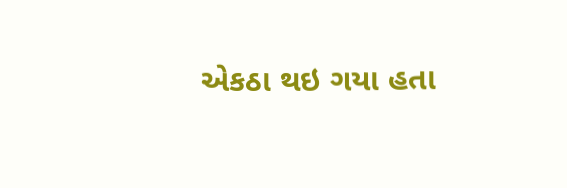એકઠા થઇ ગયા હતા